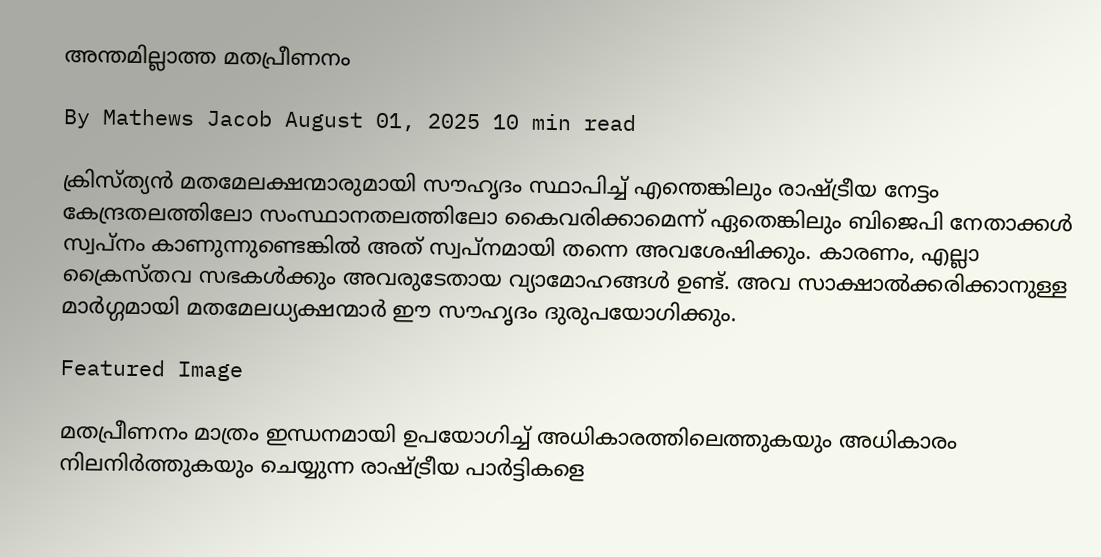അന്തമില്ലാത്ത മതപ്രീണനം

By Mathews Jacob August 01, 2025 10 min read

ക്രിസ്ത്യൻ മതമേലക്ഷന്മാരുമായി സൗഹൃദം സ്ഥാപിച്ച് എന്തെങ്കിലും രാഷ്ട്രീയ നേട്ടം കേന്ദ്രതലത്തിലോ സംസ്ഥാനതലത്തിലോ കൈവരിക്കാമെന്ന് ഏതെങ്കിലും ബിജെപി നേതാക്കൾ സ്വപ്നം കാണുന്നുണ്ടെങ്കിൽ അത് സ്വപ്നമായി തന്നെ അവശേഷിക്കും. കാരണം, എല്ലാ ക്രൈസ്തവ സഭകൾക്കും അവരുടേതായ വ്യാമോഹങ്ങൾ ഉണ്ട്. അവ സാക്ഷാൽക്കരിക്കാനുള്ള മാർഗ്ഗമായി മതമേലധ്യക്ഷന്മാർ ഈ സൗഹൃദം ദുരുപയോഗിക്കും.

Featured Image

മതപ്രീണനം മാത്രം ഇന്ധനമായി ഉപയോഗിച്ച് അധികാരത്തിലെത്തുകയും അധികാരം നിലനിർത്തുകയും ചെയ്യുന്ന രാഷ്ട്രീയ പാർട്ടികളെ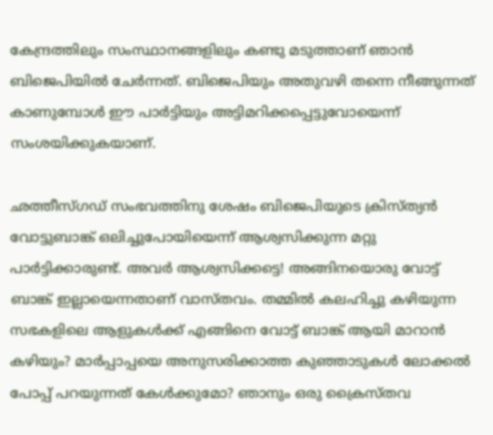കേന്ദ്രത്തിലും സംസ്ഥാനങ്ങളിലും കണ്ടു മടുത്താണ് ഞാൻ ബിജെപിയിൽ ചേർന്നത്. ബിജെപിയും അതുവഴി തന്നെ നീങ്ങുന്നത് കാണുമ്പോൾ ഈ പാർട്ടിയും അട്ടിമറിക്കപ്പെട്ടുവോയെന്ന് സംശയിക്കുകയാണ്.

ഛത്തീസ്‌ഗഡ് സംഭവത്തിനു ശേഷം ബിജെപിയുടെ ക്രിസ്ത്യൻ വോട്ടുബാങ്ക് ഒലിച്ചുപോയിയെന്ന് ആശ്വസിക്കുന്ന മറ്റു പാർട്ടിക്കാരുണ്ട്. അവർ ആശ്വസിക്കട്ടെ! അങ്ങിനയൊരു വോട്ട് ബാങ്ക് ഇല്ലായെന്നതാണ് വാസ്തവം. തമ്മിൽ കലഹിച്ചു കഴിയുന്ന സഭകളിലെ ആളുകൾക്ക്‌ എങ്ങിനെ വോട്ട് ബാങ്ക് ആയി മാറാൻ കഴിയും? മാർപ്പാപ്പയെ അനുസരിക്കാത്ത കുഞ്ഞാടുകൾ ലോക്കൽ പോപ്പ് പറയുന്നത് കേൾക്കുമോ? ഞാനും ഒരു ക്രൈസ്തവ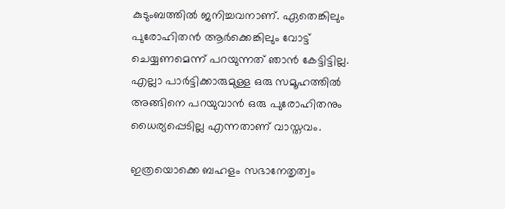കുടുംബത്തിൽ ജനിച്ചവനാണ്. ഏതെങ്കിലും പുരോഹിതൻ ആർക്കെങ്കിലും വോട്ട് ചെയ്യണമെന്ന് പറയുന്നത് ഞാൻ കേട്ടിട്ടില്ല. എല്ലാ പാർട്ടിക്കാരുമുള്ള ഒരു സമൂഹത്തിൽ അങ്ങിനെ പറയുവാൻ ഒരു പുരോഹിതനും ധൈര്യപ്പെടില്ല എന്നതാണ് വാസ്തവം.

ഇത്രയൊക്കെ ബഹളം സഭാനേതൃത്വം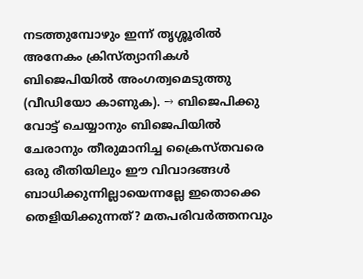നടത്തുമ്പോഴും ഇന്ന് തൃശ്ശൂരിൽ അനേകം ക്രിസ്ത്യാനികൾ ബിജെപിയിൽ അംഗത്വമെടുത്തു (വീഡിയോ കാണുക). → ബിജെപിക്കു വോട്ട് ചെയ്യാനും ബിജെപിയിൽ ചേരാനും തീരുമാനിച്ച ക്രൈസ്തവരെ ഒരു രീതിയിലും ഈ വിവാദങ്ങൾ ബാധിക്കുന്നില്ലായെന്നല്ലേ ഇതൊക്കെ തെളിയിക്കുന്നത്? മതപരിവർത്തനവും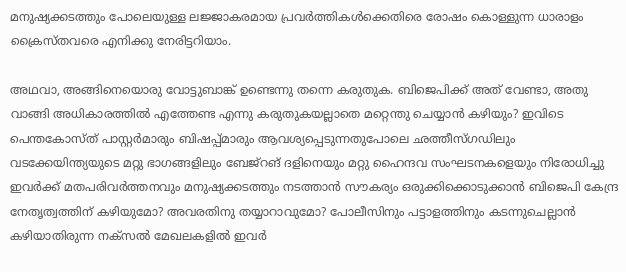മനുഷ്യക്കടത്തും പോലെയുള്ള ലജ്ജാകരമായ പ്രവർത്തികൾക്കെതിരെ രോഷം കൊള്ളുന്ന ധാരാളം ക്രൈസ്തവരെ എനിക്കു നേരിട്ടറിയാം.

അഥവാ, അങ്ങിനെയൊരു വോട്ടുബാങ്ക് ഉണ്ടെന്നു തന്നെ കരുതുക. ബിജെപിക്ക് അത്‌ വേണ്ടാ, അതു വാങ്ങി അധികാരത്തിൽ എത്തേണ്ട എന്നു കരുതുകയല്ലാതെ മറ്റെന്തു ചെയ്യാൻ കഴിയും? ഇവിടെ പെന്തകോസ്ത് പാസ്റ്റർമാരും ബിഷപ്പ്മാരും ആവശ്യപ്പെടുന്നതുപോലെ ഛത്തീസ്‌ഗഡിലും വടക്കേയിന്ത്യയുടെ മറ്റു ഭാഗങ്ങളിലും ബേജ്റങ് ദളിനെയും മറ്റു ഹൈന്ദവ സംഘടനകളെയും നിരോധിച്ചു ഇവർക്ക് മതപരിവർത്തനവും മനുഷ്യക്കടത്തും നടത്താൻ സൗകര്യം ഒരുക്കിക്കൊടുക്കാൻ ബിജെപി കേന്ദ്ര നേതൃത്വത്തിന് കഴിയുമോ? അവരതിനു തയ്യാറാവുമോ? പോലീസിനും പട്ടാളത്തിനും കടന്നുചെല്ലാൻ കഴിയാതിരുന്ന നക്സൽ മേഖലകളിൽ ഇവർ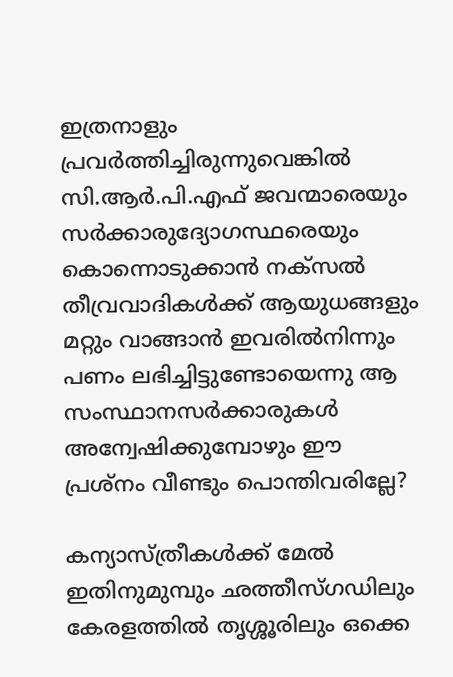ഇത്രനാളും പ്രവർത്തിച്ചിരുന്നുവെങ്കിൽ സി.ആർ.പി.എഫ് ജവന്മാരെയും സർക്കാരുദ്യോഗസ്ഥരെയും കൊന്നൊടുക്കാൻ നക്സൽ തീവ്രവാദികൾക്ക് ആയുധങ്ങളും മറ്റും വാങ്ങാൻ ഇവരിൽനിന്നും പണം ലഭിച്ചിട്ടുണ്ടോയെന്നു ആ സംസ്ഥാനസർക്കാരുകൾ അന്വേഷിക്കുമ്പോഴും ഈ പ്രശ്നം വീണ്ടും പൊന്തിവരില്ലേ?

കന്യാസ്ത്രീകൾക്ക് മേൽ ഇതിനുമുമ്പും ഛത്തീസ്‌ഗഡിലും കേരളത്തിൽ തൃശ്ശൂരിലും ഒക്കെ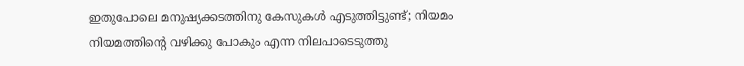ഇതുപോലെ മനുഷ്യക്കടത്തിനു കേസുകൾ എടുത്തിട്ടുണ്ട്; നിയമം നിയമത്തിന്റെ വഴിക്കു പോകും എന്ന നിലപാടെടുത്തു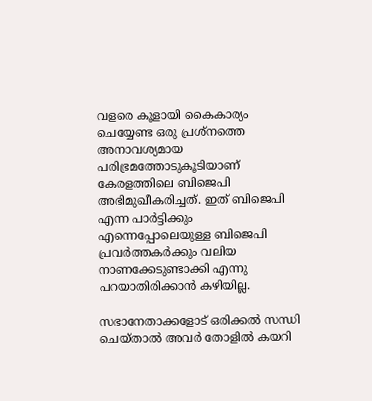വളരെ കൂളായി കൈകാര്യം ചെയ്യേണ്ട ഒരു പ്രശ്നത്തെ അനാവശ്യമായ പരിഭ്രമത്തോടുകൂടിയാണ് കേരളത്തിലെ ബിജെപി അഭിമുഖീകരിച്ചത്. ഇത് ബിജെപി എന്ന പാർട്ടിക്കും എന്നെപ്പോലെയുള്ള ബിജെപി പ്രവർത്തകർക്കും വലിയ നാണക്കേടുണ്ടാക്കി എന്നു പറയാതിരിക്കാൻ കഴിയില്ല.

സഭാനേതാക്കളോട് ഒരിക്കൽ സന്ധി ചെയ്താൽ അവർ തോളിൽ കയറി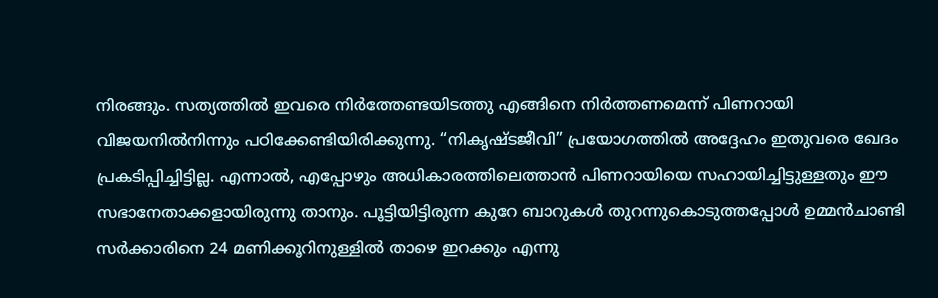നിരങ്ങും. സത്യത്തിൽ ഇവരെ നിർത്തേണ്ടയിടത്തു എങ്ങിനെ നിർത്തണമെന്ന് പിണറായി വിജയനിൽനിന്നും പഠിക്കേണ്ടിയിരിക്കുന്നു. “നികൃഷ്ടജീവി” പ്രയോഗത്തിൽ അദ്ദേഹം ഇതുവരെ ഖേദം പ്രകടിപ്പിച്ചിട്ടില്ല. എന്നാൽ, എപ്പോഴും അധികാരത്തിലെത്താൻ പിണറായിയെ സഹായിച്ചിട്ടുള്ളതും ഈ സഭാനേതാക്കളായിരുന്നു താനും. പൂട്ടിയിട്ടിരുന്ന കുറേ ബാറുകൾ തുറന്നുകൊടുത്തപ്പോൾ ഉമ്മൻചാണ്ടി സർക്കാരിനെ 24 മണിക്കൂറിനുള്ളിൽ താഴെ ഇറക്കും എന്നു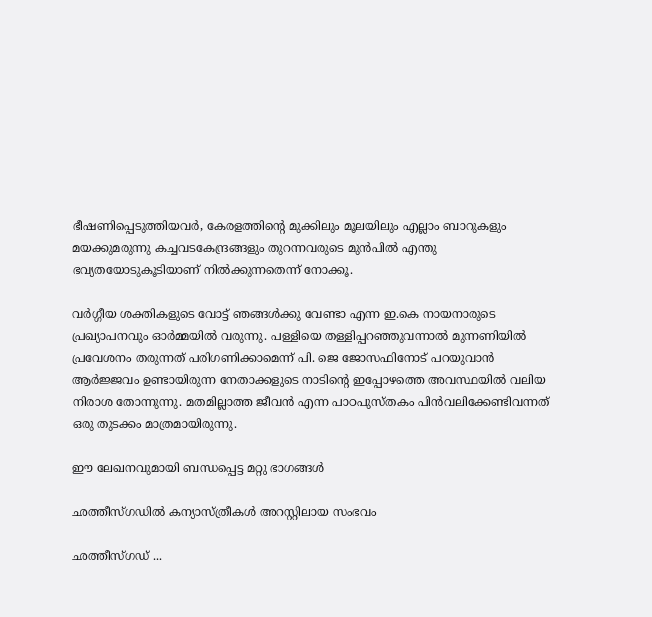ഭീഷണിപ്പെടുത്തിയവർ, കേരളത്തിന്റെ മുക്കിലും മൂലയിലും എല്ലാം ബാറുകളും മയക്കുമരുന്നു കച്ചവടകേന്ദ്രങ്ങളും തുറന്നവരുടെ മുൻപിൽ എന്തു ഭവ്യതയോടുകൂടിയാണ് നിൽക്കുന്നതെന്ന് നോക്കൂ.

വർഗ്ഗീയ ശക്തികളുടെ വോട്ട് ഞങ്ങൾക്കു വേണ്ടാ എന്ന ഇ.കെ നായനാരുടെ പ്രഖ്യാപനവും ഓർമ്മയിൽ വരുന്നു. പള്ളിയെ തള്ളിപ്പറഞ്ഞുവന്നാൽ മുന്നണിയിൽ പ്രവേശനം തരുന്നത് പരിഗണിക്കാമെന്ന് പി. ജെ ജോസഫിനോട് പറയുവാൻ ആർജ്ജവം ഉണ്ടായിരുന്ന നേതാക്കളുടെ നാടിന്റെ ഇപ്പോഴത്തെ അവസ്ഥയിൽ വലിയ നിരാശ തോന്നുന്നു. മതമില്ലാത്ത ജീവൻ എന്ന പാഠപുസ്തകം പിൻവലിക്കേണ്ടിവന്നത് ഒരു തുടക്കം മാത്രമായിരുന്നു.

ഈ ലേഖനവുമായി ബന്ധപ്പെട്ട മറ്റു ഭാഗങ്ങൾ

ഛത്തീസ്ഗഡിൽ കന്യാസ്ത്രീകൾ അറസ്റ്റിലായ സംഭവം

ഛത്തീസ്ഗഡ് ...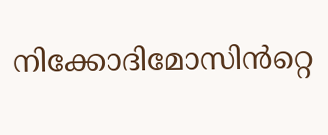നിക്കോദിമോസിൻറ്റെ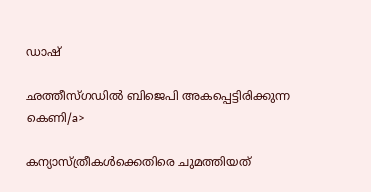ഡാഷ്

ഛത്തീസ്ഗഡിൽ ബിജെപി അകപ്പെട്ടിരിക്കുന്ന കെണി/a>

കന്യാസ്ത്രീകൾക്കെതിരെ ചുമത്തിയത്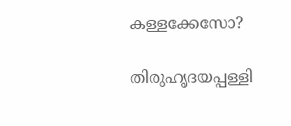കള്ളക്കേസോ?

തിരുഹൃദയപ്പള്ളി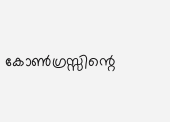കോൺഗ്രസ്സിന്റെ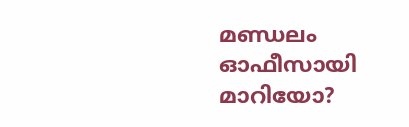മണ്ഡലം ഓഫീസായി മാറിയോ?